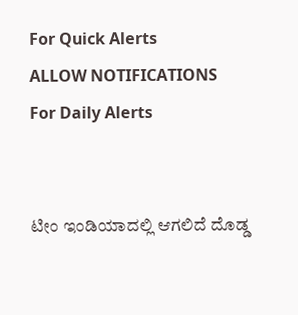For Quick Alerts
ALLOW NOTIFICATIONS
For Daily Alerts


ಟೀಂ ಇಂಡಿಯಾದಲ್ಲಿ ಆಗಲಿದೆ ದೊಡ್ಡ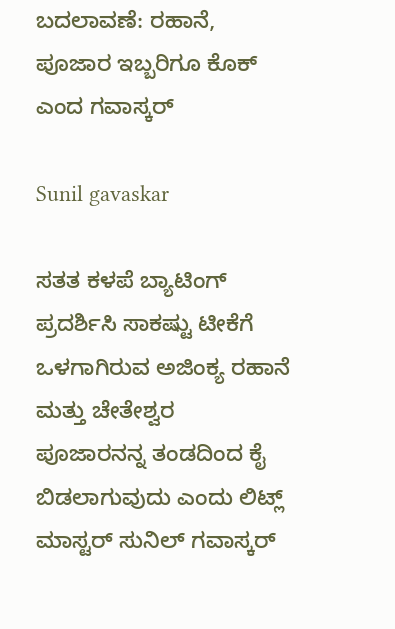ಬದಲಾವಣೆ: ರಹಾನೆ, ಪೂಜಾರ ಇಬ್ಬರಿಗೂ ಕೊಕ್ ಎಂದ ಗವಾಸ್ಕರ್

Sunil gavaskar

ಸತತ ಕಳಪೆ ಬ್ಯಾಟಿಂಗ್ ಪ್ರದರ್ಶಿಸಿ ಸಾಕಷ್ಟು ಟೀಕೆಗೆ ಒಳಗಾಗಿರುವ ಅಜಿಂಕ್ಯ ರಹಾನೆ ಮತ್ತು ಚೇತೇಶ್ವರ ಪೂಜಾರನನ್ನ ತಂಡದಿಂದ ಕೈ ಬಿಡಲಾಗುವುದು ಎಂದು ಲಿಟ್ಲ್‌ ಮಾಸ್ಟರ್ ಸುನಿಲ್ ಗವಾಸ್ಕರ್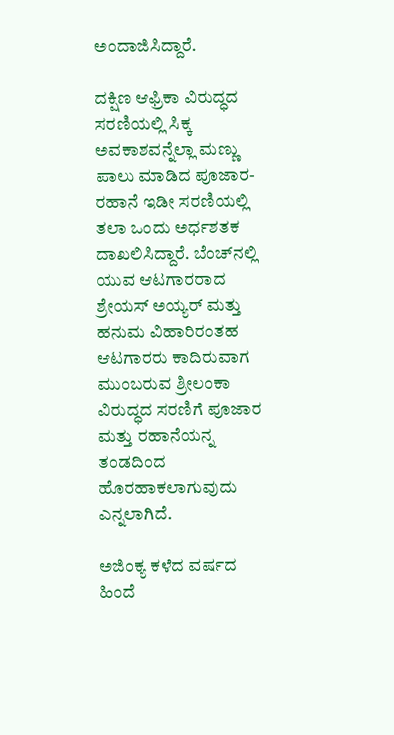ಅಂದಾಜಿಸಿದ್ದಾರೆ.

ದಕ್ಷಿಣ ಆಫ್ರಿಕಾ ವಿರುದ್ಧದ ಸರಣಿಯಲ್ಲಿ ಸಿಕ್ಕ ಅವಕಾಶವನ್ನೆಲ್ಲಾ ಮಣ್ಣು ಪಾಲು ಮಾಡಿದ ಪೂಜಾರ-ರಹಾನೆ ಇಡೀ ಸರಣಿಯಲ್ಲಿ ತಲಾ ಒಂದು ಅರ್ಧಶತಕ ದಾಖಲಿಸಿದ್ದಾರೆ. ಬೆಂಚ್‌ನಲ್ಲಿ ಯುವ ಆಟಗಾರರಾದ ಶ್ರೇಯಸ್ ಅಯ್ಯರ್ ಮತ್ತು ಹನುಮ ವಿಹಾರಿರಂತಹ ಆಟಗಾರರು ಕಾದಿರುವಾಗ ಮುಂಬರುವ ಶ್ರೀಲಂಕಾ ವಿರುದ್ಧದ ಸರಣಿಗೆ ಪೂಜಾರ ಮತ್ತು ರಹಾನೆಯನ್ನ ತಂಡದಿಂದ ಹೊರಹಾಕಲಾಗುವುದು ಎನ್ನಲಾಗಿದೆ.

ಅಜಿಂಕ್ಯ ಕಳೆದ ವರ್ಷದ ಹಿಂದೆ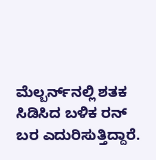ಮೆಲ್ಬರ್ನ್‌ನಲ್ಲಿ ಶತಕ ಸಿಡಿಸಿದ ಬಳಿಕ ರನ್‌ ಬರ ಎದುರಿಸುತ್ತಿದ್ದಾರೆ.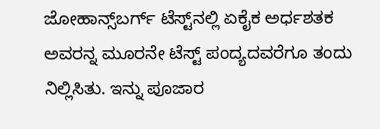ಜೋಹಾನ್ಸ್‌ಬರ್ಗ್‌ ಟೆಸ್ಟ್‌ನಲ್ಲಿ ಏಕೈಕ ಅರ್ಧಶತಕ ಅವರನ್ನ ಮೂರನೇ ಟೆಸ್ಟ್ ಪಂದ್ಯದವರೆಗೂ ತಂದು ನಿಲ್ಲಿಸಿತು. ಇನ್ನು ಪೂಜಾರ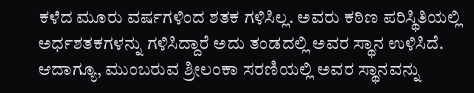ಕಳೆದ ಮೂರು ವರ್ಷಗಳಿಂದ ಶತಕ ಗಳಿಸಿಲ್ಲ. ಅವರು ಕಠಿಣ ಪರಿಸ್ಥಿತಿಯಲ್ಲಿ ಅರ್ಧಶತಕಗಳನ್ನು ಗಳಿಸಿದ್ದಾರೆ ಅದು ತಂಡದಲ್ಲಿ ಅವರ ಸ್ಥಾನ ಉಳಿಸಿದೆ. ಆದಾಗ್ಯೂ, ಮುಂಬರುವ ಶ್ರೀಲಂಕಾ ಸರಣಿಯಲ್ಲಿ ಅವರ ಸ್ಥಾನವನ್ನು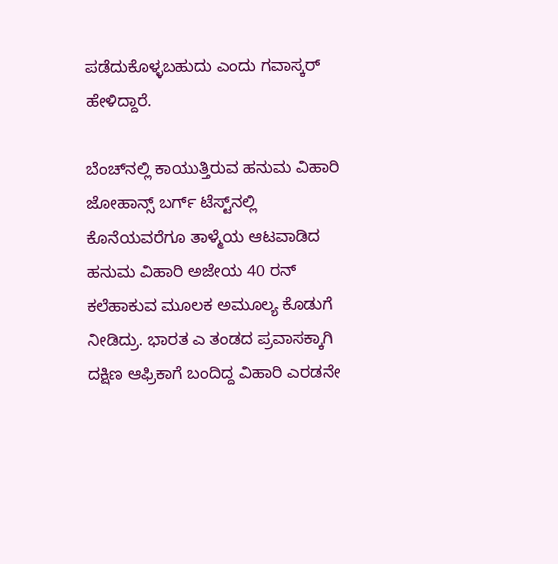ಪಡೆದುಕೊಳ್ಳಬಹುದು ಎಂದು ಗವಾಸ್ಕರ್ ಹೇಳಿದ್ದಾರೆ.

ಬೆಂಚ್‌ನಲ್ಲಿ ಕಾಯುತ್ತಿರುವ ಹನುಮ ವಿಹಾರಿ
ಜೋಹಾನ್ಸ್‌ ಬರ್ಗ್‌ ಟೆಸ್ಟ್‌ನಲ್ಲಿ ಕೊನೆಯವರೆಗೂ ತಾಳ್ಮೆಯ ಆಟವಾಡಿದ ಹನುಮ ವಿಹಾರಿ ಅಜೇಯ 40 ರನ್ ಕಲೆಹಾಕುವ ಮೂಲಕ ಅಮೂಲ್ಯ ಕೊಡುಗೆ ನೀಡಿದ್ರು. ಭಾರತ ಎ ತಂಡದ ಪ್ರವಾಸಕ್ಕಾಗಿ ದಕ್ಷಿಣ ಆಫ್ರಿಕಾಗೆ ಬಂದಿದ್ದ ವಿಹಾರಿ ಎರಡನೇ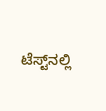ಟೆಸ್ಟ್‌ನಲ್ಲಿ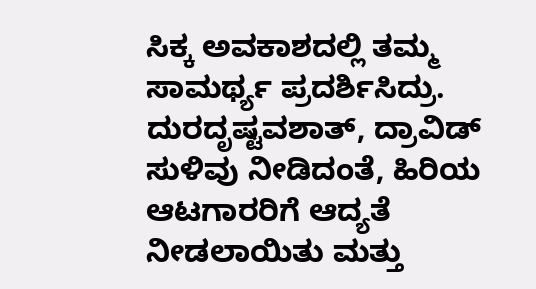ಸಿಕ್ಕ ಅವಕಾಶದಲ್ಲಿ ತಮ್ಮ ಸಾಮರ್ಥ್ಯ ಪ್ರದರ್ಶಿಸಿದ್ರು. ದುರದೃಷ್ಟವಶಾತ್, ದ್ರಾವಿಡ್ ಸುಳಿವು ನೀಡಿದಂತೆ, ಹಿರಿಯ ಆಟಗಾರರಿಗೆ ಆದ್ಯತೆ ನೀಡಲಾಯಿತು ಮತ್ತು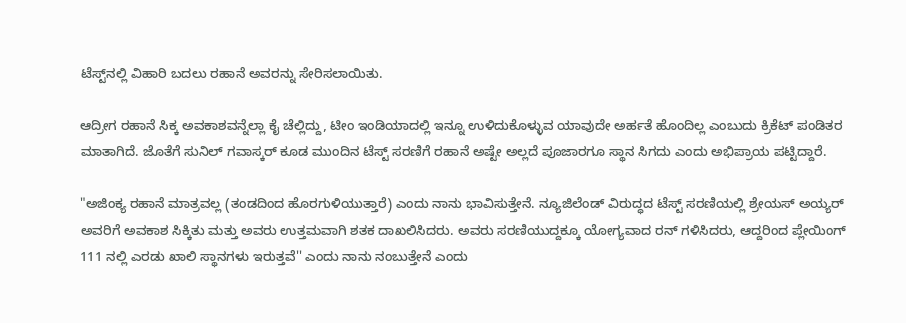ಟೆಸ್ಟ್‌ನಲ್ಲಿ ವಿಹಾರಿ ಬದಲು ರಹಾನೆ ಅವರನ್ನು ಸೇರಿಸಲಾಯಿತು.

ಆದ್ರೀಗ ರಹಾನೆ ಸಿಕ್ಕ ಅವಕಾಶವನ್ನೆಲ್ಲಾ ಕೈ ಚೆಲ್ಲಿದ್ದು, ಟೀಂ ಇಂಡಿಯಾದಲ್ಲಿ ಇನ್ನೂ ಉಳಿದುಕೊಳ್ಳುವ ಯಾವುದೇ ಅರ್ಹತೆ ಹೊಂದಿಲ್ಲ ಎಂಬುದು ಕ್ರಿಕೆಟ್ ಪಂಡಿತರ ಮಾತಾಗಿದೆ. ಜೊತೆಗೆ ಸುನಿಲ್ ಗವಾಸ್ಕರ್ ಕೂಡ ಮುಂದಿನ ಟೆಸ್ಟ್ ಸರಣಿಗೆ ರಹಾನೆ ಅಷ್ಟೇ ಅಲ್ಲದೆ ಪೂಜಾರಗೂ ಸ್ಥಾನ ಸಿಗದು ಎಂದು ಅಭಿಪ್ರಾಯ ಪಟ್ಟಿದ್ದಾರೆ.

"ಅಜಿಂಕ್ಯ ರಹಾನೆ ಮಾತ್ರವಲ್ಲ (ತಂಡದಿಂದ ಹೊರಗುಳಿಯುತ್ತಾರೆ) ಎಂದು ನಾನು ಭಾವಿಸುತ್ತೇನೆ. ನ್ಯೂಜಿಲೆಂಡ್ ವಿರುದ್ಧದ ಟೆಸ್ಟ್ ಸರಣಿಯಲ್ಲಿ ಶ್ರೇಯಸ್ ಅಯ್ಯರ್ ಅವರಿಗೆ ಅವಕಾಶ ಸಿಕ್ಕಿತು ಮತ್ತು ಅವರು ಉತ್ತಮವಾಗಿ ಶತಕ ದಾಖಲಿಸಿದರು. ಅವರು ಸರಣಿಯುದ್ದಕ್ಕೂ ಯೋಗ್ಯವಾದ ರನ್ ಗಳಿಸಿದರು, ಆದ್ದರಿಂದ ಪ್ಲೇಯಿಂಗ್‌ 111 ನಲ್ಲಿ ಎರಡು ಖಾಲಿ ಸ್ಥಾನಗಳು ಇರುತ್ತವೆ'' ಎಂದು ನಾನು ನಂಬುತ್ತೇನೆ ಎಂದು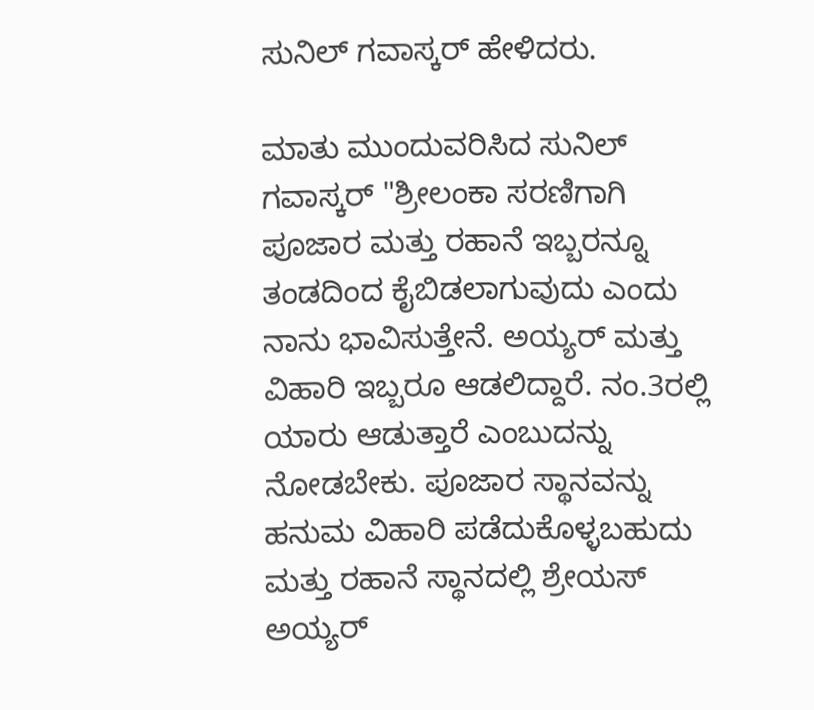ಸುನಿಲ್ ಗವಾಸ್ಕರ್ ಹೇಳಿದರು.

ಮಾತು ಮುಂದುವರಿಸಿದ ಸುನಿಲ್ ಗವಾಸ್ಕರ್ "ಶ್ರೀಲಂಕಾ ಸರಣಿಗಾಗಿ ಪೂಜಾರ ಮತ್ತು ರಹಾನೆ ಇಬ್ಬರನ್ನೂ ತಂಡದಿಂದ ಕೈಬಿಡಲಾಗುವುದು ಎಂದು ನಾನು ಭಾವಿಸುತ್ತೇನೆ. ಅಯ್ಯರ್ ಮತ್ತು ವಿಹಾರಿ ಇಬ್ಬರೂ ಆಡಲಿದ್ದಾರೆ. ನಂ.3ರಲ್ಲಿ ಯಾರು ಆಡುತ್ತಾರೆ ಎಂಬುದನ್ನು ನೋಡಬೇಕು. ಪೂಜಾರ ಸ್ಥಾನವನ್ನು ಹನುಮ ವಿಹಾರಿ ಪಡೆದುಕೊಳ್ಳಬಹುದು ಮತ್ತು ರಹಾನೆ ಸ್ಥಾನದಲ್ಲಿ ಶ್ರೇಯಸ್ ಅಯ್ಯರ್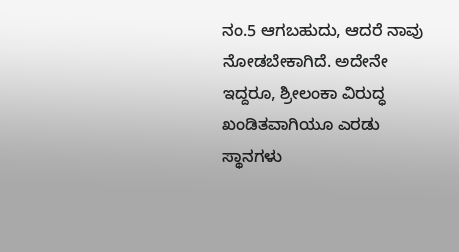ನಂ.5 ಆಗಬಹುದು, ಆದರೆ ನಾವು ನೋಡಬೇಕಾಗಿದೆ. ಅದೇನೇ ಇದ್ದರೂ, ಶ್ರೀಲಂಕಾ ವಿರುದ್ಧ ಖಂಡಿತವಾಗಿಯೂ ಎರಡು ಸ್ಥಾನಗಳು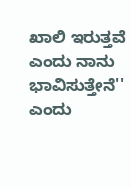ಖಾಲಿ ಇರುತ್ತವೆ ಎಂದು ನಾನು ಭಾವಿಸುತ್ತೇನೆ'' ಎಂದು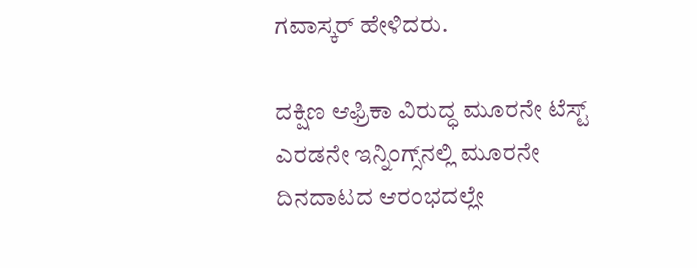ಗವಾಸ್ಕರ್ ಹೇಳಿದರು.

ದಕ್ಷಿಣ ಆಫ್ರಿಕಾ ವಿರುದ್ಧ ಮೂರನೇ ಟೆಸ್ಟ್ ಎರಡನೇ ಇನ್ನಿಂಗ್ಸ್‌ನಲ್ಲಿ ಮೂರನೇ ದಿನದಾಟದ ಆರಂಭದಲ್ಲೇ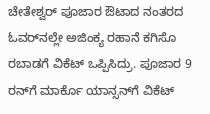ಚೇತೇಶ್ವರ್ ಪೂಜಾರ ಔಟಾದ ನಂತರದ ಓವರ್‌ನಲ್ಲೇ ಅಜಿಂಕ್ಯ ರಹಾನೆ ಕಗಿಸೊ ರಬಾಡಗೆ ವಿಕೆಟ್ ಒಪ್ಪಿಸಿದ್ರು. ಪೂಜಾರ 9 ರನ್‌ಗೆ ಮಾರ್ಕೊ ಯಾನ್ಸನ್‌ಗೆ ವಿಕೆಟ್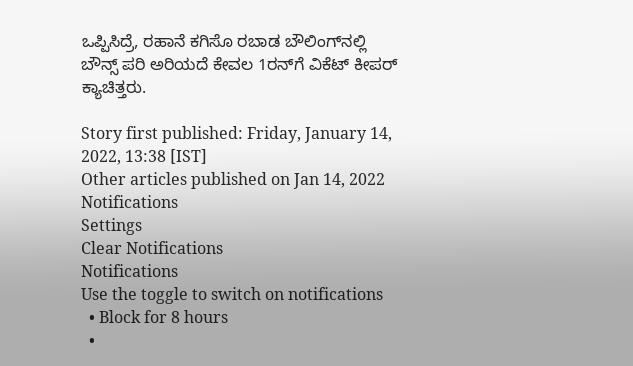ಒಪ್ಪಿಸಿದ್ರೆ, ರಹಾನೆ ಕಗಿಸೊ ರಬಾಡ ಬೌಲಿಂಗ್‌ನಲ್ಲಿ ಬೌನ್ಸ್ ಪರಿ ಅರಿಯದೆ ಕೇವಲ 1ರನ್‌ಗೆ ವಿಕೆಟ್ ಕೀಪರ್‌ ಕ್ಯಾಚಿತ್ತರು.

Story first published: Friday, January 14, 2022, 13:38 [IST]
Other articles published on Jan 14, 2022
Notifications
Settings
Clear Notifications
Notifications
Use the toggle to switch on notifications
  • Block for 8 hours
  •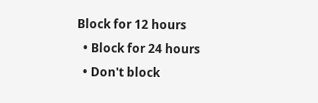Block for 12 hours
  • Block for 24 hours
  • Don't block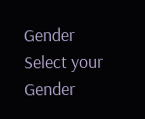Gender
Select your Gender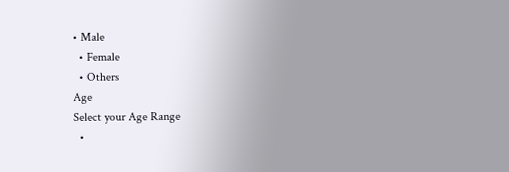• Male
  • Female
  • Others
Age
Select your Age Range
  •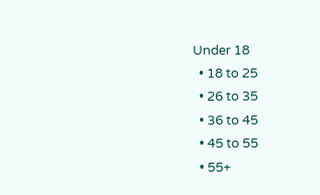Under 18
  • 18 to 25
  • 26 to 35
  • 36 to 45
  • 45 to 55
  • 55+